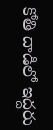కోతి దాడిలో ఇద్దరు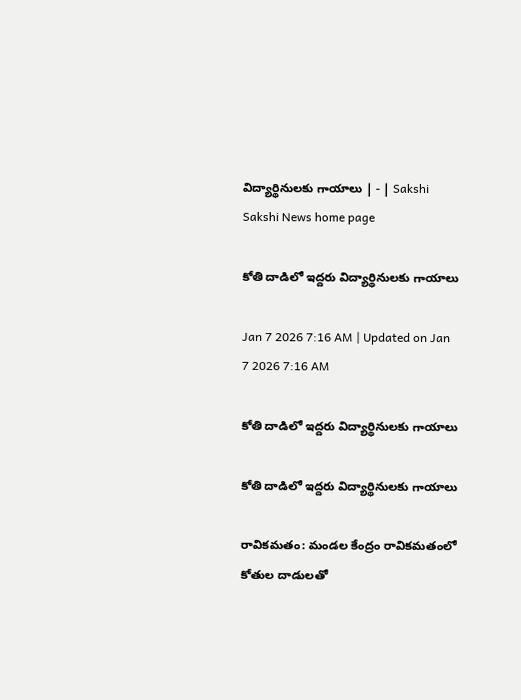విద్యార్థినులకు గాయాలు | - | Sakshi
Sakshi News home page

కోతి దాడిలో ఇద్దరు విద్యార్థినులకు గాయాలు

Jan 7 2026 7:16 AM | Updated on Jan 7 2026 7:16 AM

కోతి దాడిలో ఇద్దరు విద్యార్థినులకు గాయాలు

కోతి దాడిలో ఇద్దరు విద్యార్థినులకు గాయాలు

రావికమతం: మండల కేంద్రం రావికమతంలో కోతుల దాడులతో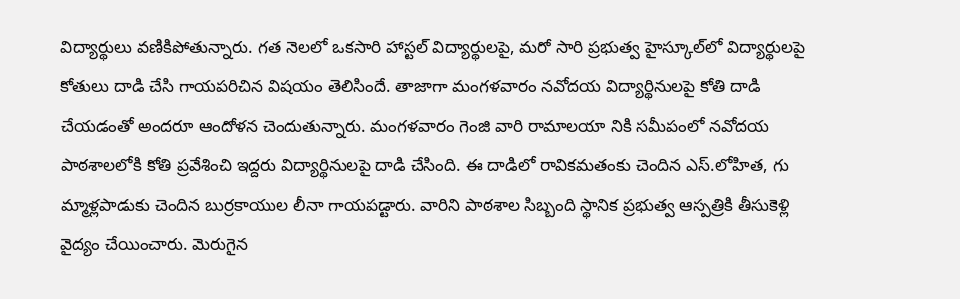విద్యార్థులు వణికిపోతున్నారు. గత నెలలో ఒకసారి హాస్టల్‌ విద్యార్థులపై, మరో సారి ప్రభుత్వ హైస్కూల్‌లో విద్యార్థులపై కోతులు దాడి చేసి గాయపరిచిన విషయం తెలిసిందే. తాజాగా మంగళవారం నవోదయ విద్యార్థినులపై కోతి దాడి చేయడంతో అందరూ ఆందోళన చెందుతున్నారు. మంగళవారం గెంజి వారి రామాలయా నికి సమీపంలో నవోదయ పాఠశాలలోకి కోతి ప్రవేశించి ఇద్దరు విద్యార్థినులపై దాడి చేసింది. ఈ దాడిలో రావికమతంకు చెందిన ఎస్‌.లోహిత, గు మ్మాళ్లపాడుకు చెందిన బుర్రకాయుల లీనా గాయపడ్టారు. వారిని పాఠశాల సిబ్బంది స్థానిక ప్రభుత్వ ఆస్పత్రికి తీసుకెళ్లి వైద్యం చేయించారు. మెరుగైన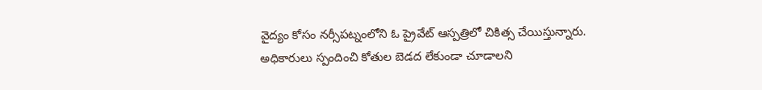వైద్యం కోసం నర్సీపట్నంలోని ఓ ప్రైవేట్‌ ఆస్పత్రిలో చికిత్స చేయిస్తున్నారు. అధికారులు స్పందించి కోతుల బెడద లేకుండా చూడాలని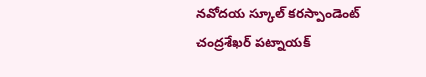నవోదయ స్కూల్‌ కరస్పాండెంట్‌ చంద్రశేఖర్‌ పట్నాయక్‌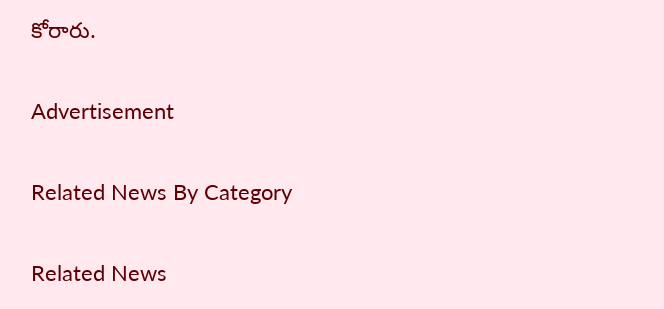కోరారు.

Advertisement

Related News By Category

Related News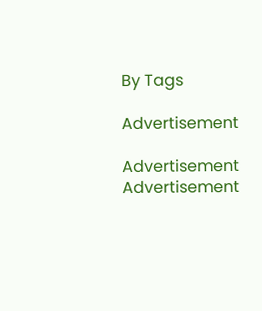By Tags

Advertisement

Advertisement
Advertisement